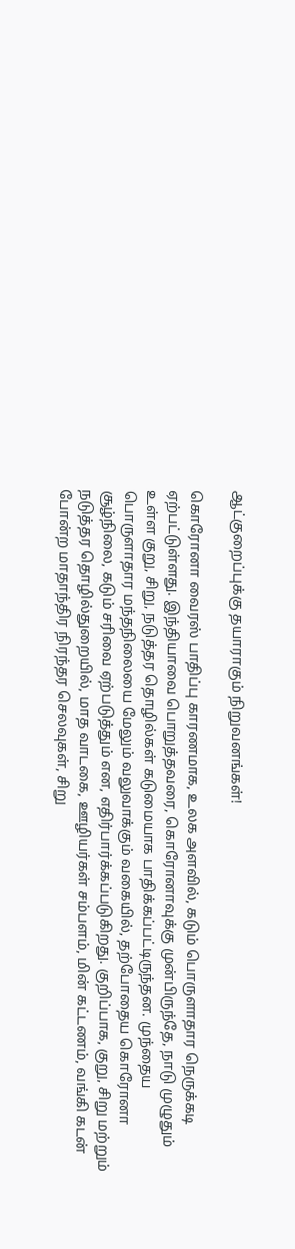ஆட்குறைப்புக்கு தயாராகும் நிறுவனங்கள்!

கொரோனா வைரஸ் பாதிப்பு காரணமாக, உலக அளவில், கடும் பொருளாதார நெருக்கடி ஏற்பட்டுள்ளது. இந்தியாவை பொறுத்தவரை, கொரோனாவுக்கு முன்பிருந்தே, நாடு முழுதும் உள்ள குறு, சிறு, நடுத்தர தொழில்கள் கடுமையாக பாதிக்கப்பட்டிருந்தன. முந்தைய பொருளாதார மந்தநிலையை மேலும் வலுவாக்கும் வகையில், தற்போதைய கொரோனா சூழ்நிலை, கடும் சரிவை ஏற்படுத்தும் என, எதிர்பார்க்கப்படுகிறது. குறிப்பாக, குறு, சிறு மற்றும் நடுத்தர தொழில்துறையில், மாத வாடகை, ஊழியர்கள் சம்பளம், மின் கட்டணம், வங்கி கடன் போன்ற மாதாந்திர நிரந்தர செலவுகள், சிறு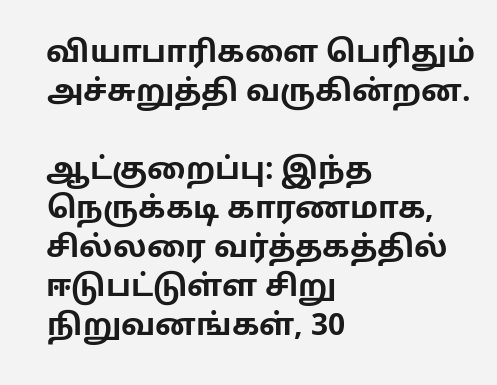வியாபாரிகளை பெரிதும் அச்சுறுத்தி வருகின்றன.

ஆட்குறைப்பு: இந்த நெருக்கடி காரணமாக, சில்லரை வர்த்தகத்தில் ஈடுபட்டுள்ள சிறு நிறுவனங்கள், 30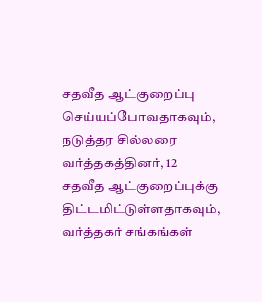சதவீத ஆட்குறைப்பு செய்யப்போவதாகவும், நடுத்தர சில்லரை வர்த்தகத்தினர், 12 சதவீத ஆட்குறைப்புக்கு திட்டமிட்டுள்ளதாகவும், வர்த்தகர் சங்கங்கள்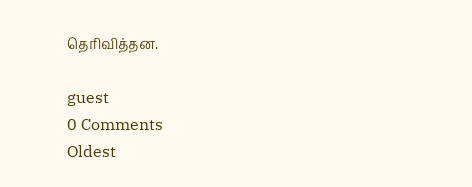தெரிவித்தன.

guest
0 Comments
Oldest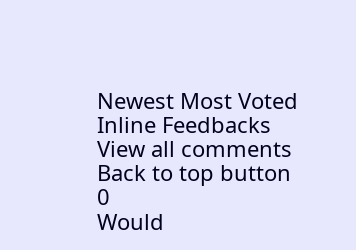Newest Most Voted
Inline Feedbacks
View all comments
Back to top button
0
Would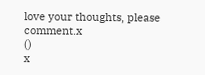love your thoughts, please comment.x
()
x